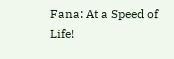Fana: At a Speed of Life!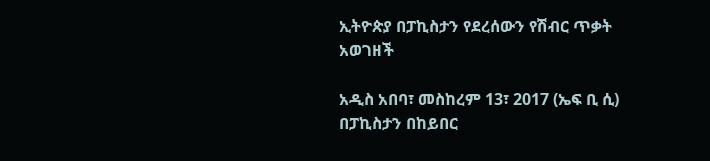ኢትዮጵያ በፓኪስታን የደረሰውን የሽብር ጥቃት አወገዘች

አዲስ አበባ፣ መስከረም 13፣ 2017 (ኤፍ ቢ ሲ) በፓኪስታን በከይበር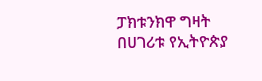ፓክቱንክዋ ግዛት በሀገሪቱ የኢትዮጵያ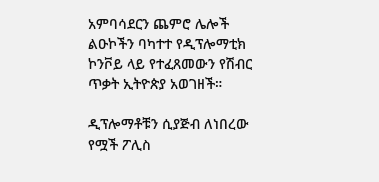አምባሳደርን ጨምሮ ሌሎች ልዑኮችን ባካተተ የዲፕሎማቲክ ኮንቮይ ላይ የተፈጸመውን የሽብር ጥቃት ኢትዮጵያ አወገዘች።

ዲፕሎማቶቹን ሲያጅብ ለነበረው የሟች ፖሊስ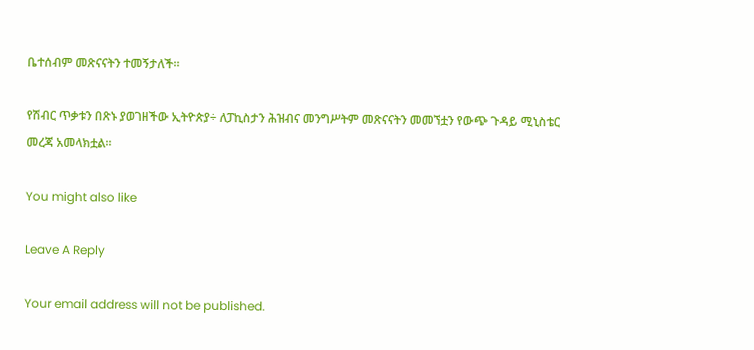ቤተሰብም መጽናናትን ተመኝታለች፡፡

የሽብር ጥቃቱን በጽኑ ያወገዘችው ኢትዮጵያ÷ ለፓኪስታን ሕዝብና መንግሥትም መጽናናትን መመኘቷን የውጭ ጉዳይ ሚኒስቴር መረጃ አመላክቷል፡፡

You might also like

Leave A Reply

Your email address will not be published.